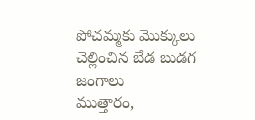పోచమ్మకు మొక్కులు చెల్లించిన బేడ బుడగ జంగాలు
ముత్తారం,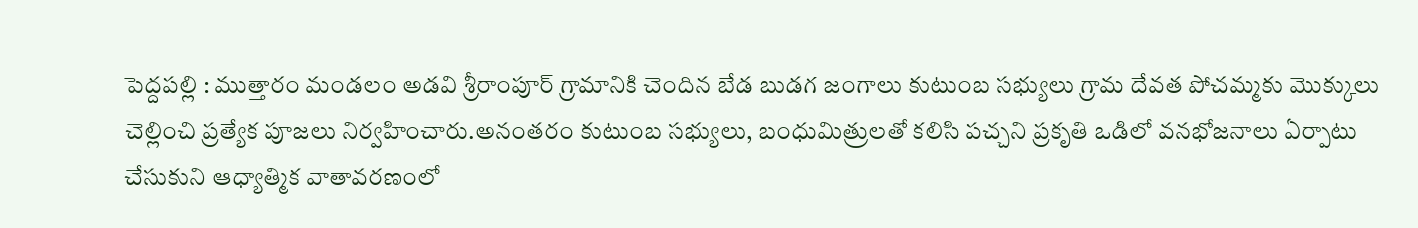పెద్దపల్లి : ముత్తారం మండలం అడవి శ్రీరాంపూర్ గ్రామానికి చెందిన బేడ బుడగ జంగాలు కుటుంబ సభ్యులు గ్రామ దేవత పోచమ్మకు మొక్కులు చెల్లించి ప్రత్యేక పూజలు నిర్వహించారు.అనంతరం కుటుంబ సభ్యులు, బంధుమిత్రులతో కలిసి పచ్చని ప్రకృతి ఒడిలో వనభోజనాలు ఏర్పాటు చేసుకుని ఆధ్యాత్మిక వాతావరణంలో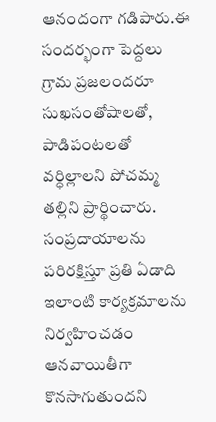ఆనందంగా గడిపారు.ఈ సందర్భంగా పెద్దలు గ్రామ ప్రజలందరూ సుఖసంతోషాలతో, పాడిపంటలతో వర్ధిల్లాలని పోచమ్మ తల్లిని ప్రార్థించారు. సంప్రదాయాలను పరిరక్షిస్తూ ప్రతి ఏడాది ఇలాంటి కార్యక్రమాలను నిర్వహించడం ఆనవాయితీగా కొనసాగుతుందని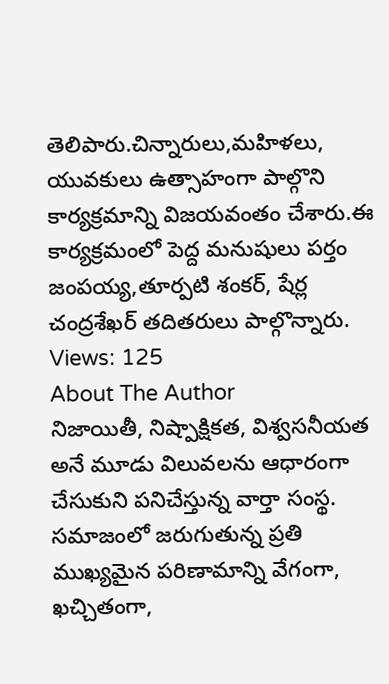తెలిపారు.చిన్నారులు,మహిళలు, యువకులు ఉత్సాహంగా పాల్గొని కార్యక్రమాన్ని విజయవంతం చేశారు.ఈ కార్యక్రమంలో పెద్ద మనుషులు పర్తం జంపయ్య,తూర్పటి శంకర్, షేర్ల చంద్రశేఖర్ తదితరులు పాల్గొన్నారు.
Views: 125
About The Author
నిజాయితీ, నిష్పాక్షికత, విశ్వసనీయత అనే మూడు విలువలను ఆధారంగా చేసుకుని పనిచేస్తున్న వార్తా సంస్థ. సమాజంలో జరుగుతున్న ప్రతి ముఖ్యమైన పరిణామాన్ని వేగంగా, ఖచ్చితంగా,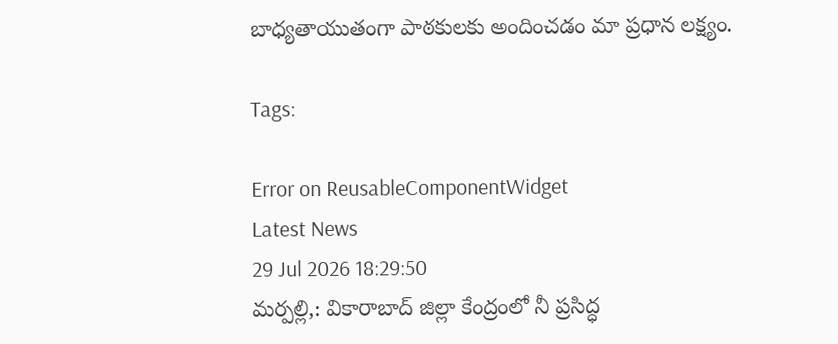బాధ్యతాయుతంగా పాఠకులకు అందించడం మా ప్రధాన లక్ష్యం.

Tags:

Error on ReusableComponentWidget
Latest News
29 Jul 2026 18:29:50
మర్పల్లి,: వికారాబాద్ జిల్లా కేంద్రంలో నీ ప్రసిద్ధ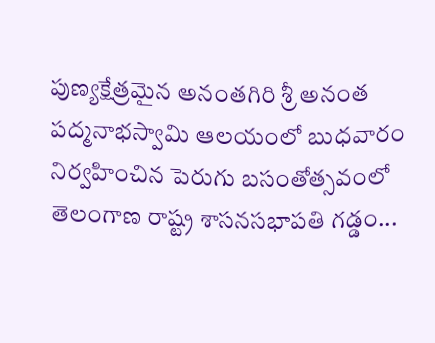పుణ్యక్షేత్రమైన అనంతగిరి శ్రీ అనంత పద్మనాభస్వామి ఆలయంలో బుధవారం నిర్వహించిన పెరుగు బసంతోత్సవంలో తెలంగాణ రాష్ట్ర శాసనసభాపతి గడ్డం...